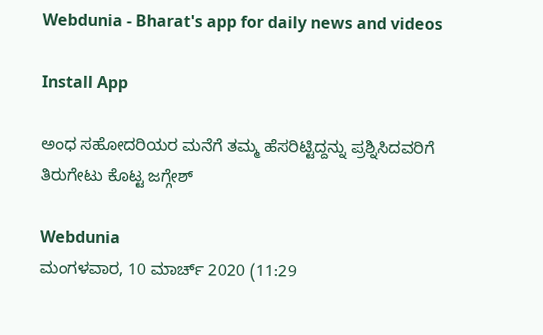Webdunia - Bharat's app for daily news and videos

Install App

ಅಂಧ ಸಹೋದರಿಯರ ಮನೆಗೆ ತಮ್ಮ ಹೆಸರಿಟ್ಟಿದ್ದನ್ನು ಪ್ರಶ್ನಿಸಿದವರಿಗೆ ತಿರುಗೇಟು ಕೊಟ್ಟ ಜಗ್ಗೇಶ್

Webdunia
ಮಂಗಳವಾರ, 10 ಮಾರ್ಚ್ 2020 (11:29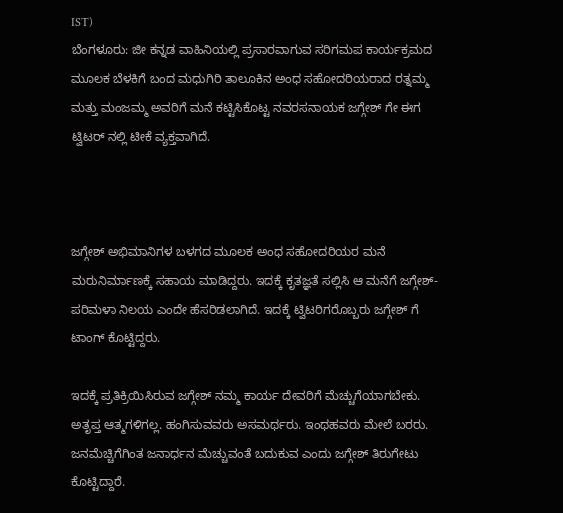IST)
ಬೆಂಗಳೂರು: ಜೀ ಕನ್ನಡ ವಾಹಿನಿಯಲ್ಲಿ ಪ್ರಸಾರವಾಗುವ ಸರಿಗಮಪ ಕಾರ್ಯಕ್ರಮದ ಮೂಲಕ ಬೆಳಕಿಗೆ ಬಂದ ಮಧುಗಿರಿ ತಾಲೂಕಿನ ಅಂಧ ಸಹೋದರಿಯರಾದ ರತ್ನಮ್ಮ ಮತ್ತು ಮಂಜಮ್ಮ ಅವರಿಗೆ ಮನೆ ಕಟ್ಟಿಸಿಕೊಟ್ಟ ನವರಸನಾಯಕ ಜಗ್ಗೇಶ್ ಗೇ ಈಗ ಟ್ವಿಟರ್ ನಲ್ಲಿ ಟೀಕೆ ವ್ಯಕ್ತವಾಗಿದೆ.



ಜಗ್ಗೇಶ್ ಅಭಿಮಾನಿಗಳ ಬಳಗದ ಮೂಲಕ ಅಂಧ ಸಹೋದರಿಯರ ಮನೆ ಮರುನಿರ್ಮಾಣಕ್ಕೆ ಸಹಾಯ ಮಾಡಿದ್ದರು. ಇದಕ್ಕೆ ಕೃತಜ್ಞತೆ ಸಲ್ಲಿಸಿ ಆ ಮನೆಗೆ ಜಗ್ಗೇಶ್-ಪರಿಮಳಾ ನಿಲಯ ಎಂದೇ ಹೆಸರಿಡಲಾಗಿದೆ. ಇದಕ್ಕೆ ಟ್ವಿಟರಿಗರೊಬ್ಬರು ಜಗ್ಗೇಶ್ ಗೆ ಟಾಂಗ್ ಕೊಟ್ಟಿದ್ದರು.

ಇದಕ್ಕೆ ಪ್ರತಿಕ್ರಿಯಿಸಿರುವ ಜಗ್ಗೇಶ್ ನಮ್ಮ ಕಾರ್ಯ ದೇವರಿಗೆ ಮೆಚ್ಚುಗೆಯಾಗಬೇಕು. ಅತೃಪ್ತ ಆತ್ಮಗಳಿಗಲ್ಲ. ಹಂಗಿಸುವವರು ಅಸಮರ್ಥರು. ಇಂಥಹವರು ಮೇಲೆ ಬರರು. ಜನಮೆಚ್ಚಿಗೆಗಿಂತ ಜನಾರ್ಧನ ಮೆಚ್ಚುವಂತೆ ಬದುಕುವ ಎಂದು ಜಗ್ಗೇಶ್ ತಿರುಗೇಟು ಕೊಟ್ಟಿದ್ದಾರೆ.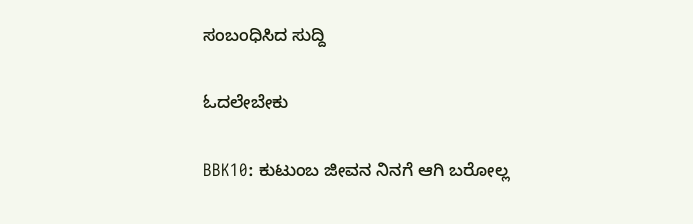ಸಂಬಂಧಿಸಿದ ಸುದ್ದಿ

ಓದಲೇಬೇಕು

BBK10: ಕುಟುಂಬ ಜೀವನ ನಿನಗೆ ಆಗಿ ಬರೋಲ್ಲ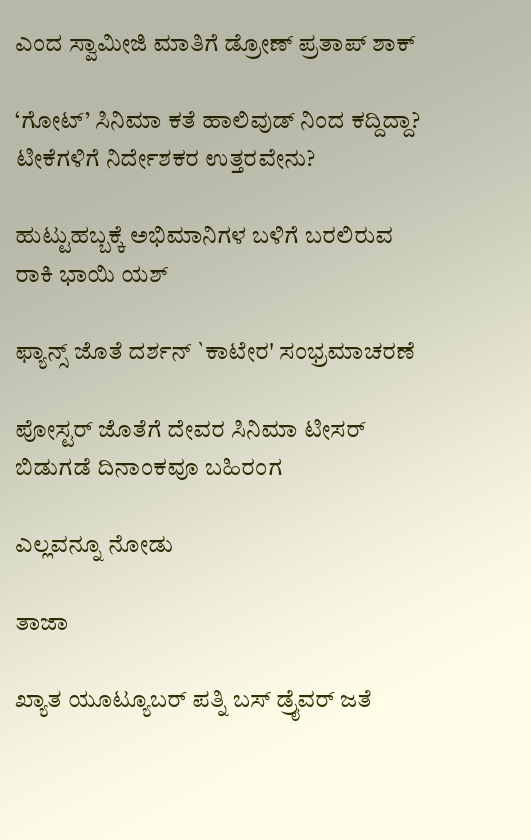ಎಂದ ಸ್ವಾಮೀಜಿ ಮಾತಿಗೆ ಡ್ರೋಣ್ ಪ್ರತಾಪ್ ಶಾಕ್

‘ಗೋಟ್’ ಸಿನಿಮಾ ಕತೆ ಹಾಲಿವುಡ್ ನಿಂದ ಕದ್ದಿದ್ದಾ? ಟೀಕೆಗಳಿಗೆ ನಿರ್ದೇಶಕರ ಉತ್ತರವೇನು?

ಹುಟ್ಟುಹಬ್ಬಕ್ಕೆ ಅಭಿಮಾನಿಗಳ ಬಳಿಗೆ ಬರಲಿರುವ ರಾಕಿ ಭಾಯಿ ಯಶ್

ಫ್ಯಾನ್ಸ್ ಜೊತೆ ದರ್ಶನ್ `ಕಾಟೇರ' ಸಂಭ್ರಮಾಚರಣೆ

ಪೋಸ್ಟರ್ ಜೊತೆಗೆ ದೇವರ ಸಿನಿಮಾ ಟೀಸರ್ ಬಿಡುಗಡೆ ದಿನಾಂಕವೂ ಬಹಿರಂಗ

ಎಲ್ಲವನ್ನೂ ನೋಡು

ತಾಜಾ

ಖ್ಯಾತ ಯೂಟ್ಯೂಬರ್ ಪತ್ನಿ ಬಸ್ ಡ್ರೈವರ್ ಜತೆ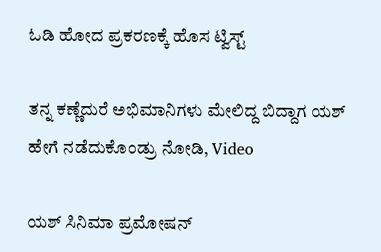ಓಡಿ ಹೋದ ಪ್ರಕರಣಕ್ಕೆ ಹೊಸ ಟ್ವಿಸ್ಟ್‌

ತನ್ನ ಕಣ್ಣೆದುರೆ ಅಭಿಮಾನಿಗಳು ಮೇಲಿದ್ದ ಬಿದ್ದಾಗ ಯಶ್ ಹೇಗೆ ನಡೆದುಕೊಂಡ್ರು ನೋಡಿ, Video

ಯಶ್ ಸಿನಿಮಾ ಪ್ರಮೋಷನ್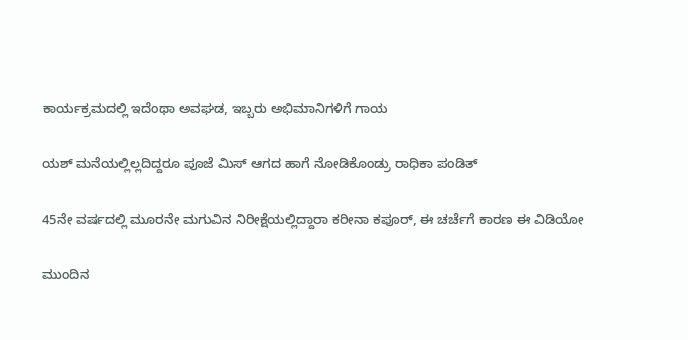ಕಾರ್ಯಕ್ರಮದಲ್ಲಿ ಇದೆಂಥಾ ಅವಘಡ, ಇಬ್ಬರು ಅಭಿಮಾನಿಗಳಿಗೆ ಗಾಯ

ಯಶ್ ಮನೆಯಲ್ಲಿಲ್ಲದಿದ್ದರೂ ಪೂಜೆ ಮಿಸ್ ಆಗದ ಹಾಗೆ ನೋಡಿಕೊಂಡ್ರು ರಾಧಿಕಾ ಪಂಡಿತ್

45ನೇ ವರ್ಷದಲ್ಲಿ ಮೂರನೇ ಮಗುವಿನ ನಿರೀಕ್ಷೆಯಲ್ಲಿದ್ದಾರಾ ಕರೀನಾ ಕಪೂರ್‌, ಈ ಚರ್ಚೆಗೆ ಕಾರಣ ಈ ವಿಡಿಯೋ

ಮುಂದಿನ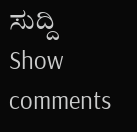ಸುದ್ದಿ
Show comments